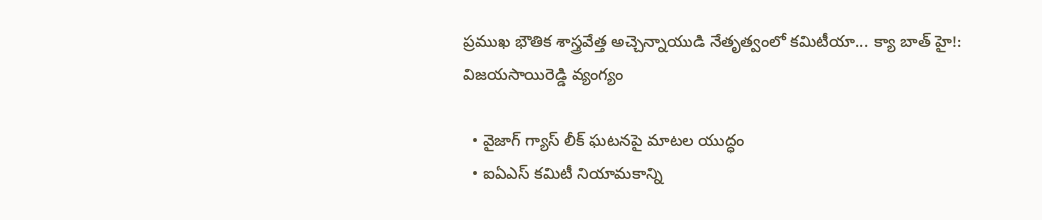ప్రముఖ భౌతిక శాస్త్రవేత్త అచ్చెన్నాయుడి నేతృత్వంలో కమిటీయా... క్యా బాత్ హై!: విజయసాయిరెడ్డి వ్యంగ్యం

  • వైజాగ్ గ్యాస్ లీక్ ఘటనపై మాటల యుద్ధం
  • ఐఏఎస్ కమిటీ నియామకాన్ని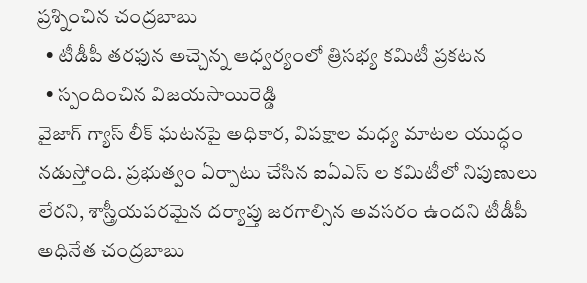ప్రశ్నించిన చంద్రబాబు
  • టీడీపీ తరఫున అచ్చెన్న ఆధ్వర్యంలో త్రిసభ్య కమిటీ ప్రకటన
  • స్పందించిన విజయసాయిరెడ్డి
వైజాగ్ గ్యాస్ లీక్ ఘటనపై అధికార, విపక్షాల మధ్య మాటల యుద్ధం నడుస్తోంది. ప్రభుత్వం ఏర్పాటు చేసిన ఐఏఎస్ ల కమిటీలో నిపుణులు లేరని, శాస్త్రీయపరమైన దర్యాప్తు జరగాల్సిన అవసరం ఉందని టీడీపీ అధినేత చంద్రబాబు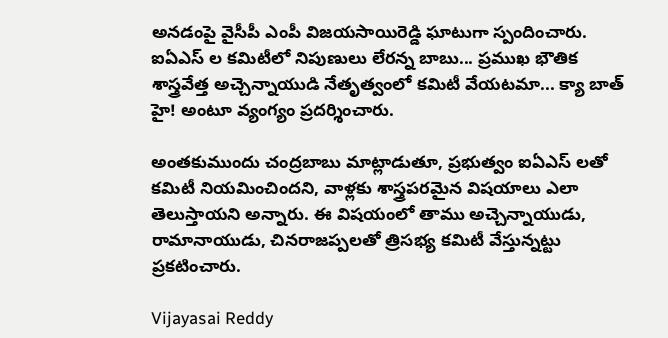అనడంపై వైసీపీ ఎంపీ విజయసాయిరెడ్డి ఘాటుగా స్పందించారు. ఐఏఎస్ ల కమిటీలో నిపుణులు లేరన్న బాబు... ప్రముఖ భౌతిక శాస్త్రవేత్త అచ్చెన్నాయుడి నేతృత్వంలో కమిటీ వేయటమా... క్యా బాత్ హై! అంటూ వ్యంగ్యం ప్రదర్శించారు.

అంతకుముందు చంద్రబాబు మాట్లాడుతూ, ప్రభుత్వం ఐఏఎస్ లతో కమిటీ నియమించిందని, వాళ్లకు శాస్త్రపరమైన విషయాలు ఎలా తెలుస్తాయని అన్నారు. ఈ విషయంలో తాము అచ్చెన్నాయుడు, రామానాయుడు, చినరాజప్పలతో త్రిసభ్య కమిటీ వేస్తున్నట్టు ప్రకటించారు.

Vijayasai Reddy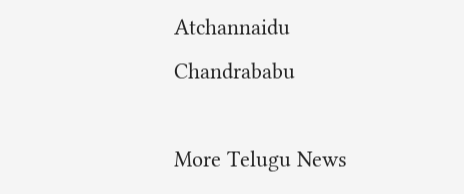Atchannaidu
Chandrababu

More Telugu News